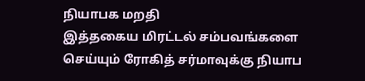நியாபக மறதி
இத்தகைய மிரட்டல் சம்பவங்களை செய்யும் ரோகித் சர்மாவுக்கு நியாப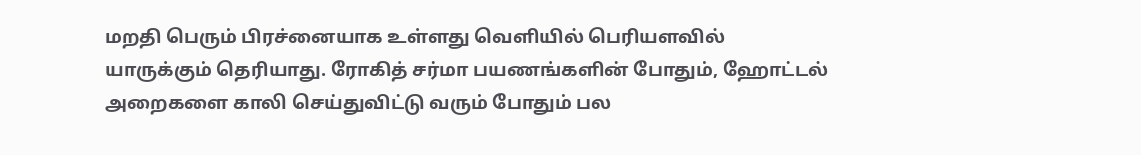மறதி பெரும் பிரச்னையாக உள்ளது வெளியில் பெரியளவில் யாருக்கும் தெரியாது. ரோகித் சர்மா பயணங்களின் போதும், ஹோட்டல் அறைகளை காலி செய்துவிட்டு வரும் போதும் பல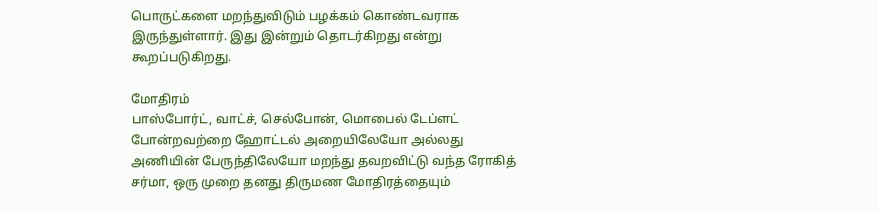பொருட்களை மறந்துவிடும் பழக்கம் கொண்டவராக இருந்துள்ளார். இது இன்றும் தொடர்கிறது என்று கூறப்படுகிறது.

மோதிரம்
பாஸ்போர்ட், வாட்ச், செல்போன், மொபைல் டேப்ளட் போன்றவற்றை ஹோட்டல் அறையிலேயோ அல்லது அணியின் பேருந்திலேயோ மறந்து தவறவிட்டு வந்த ரோகித் சர்மா, ஒரு முறை தனது திருமண மோதிரத்தையும்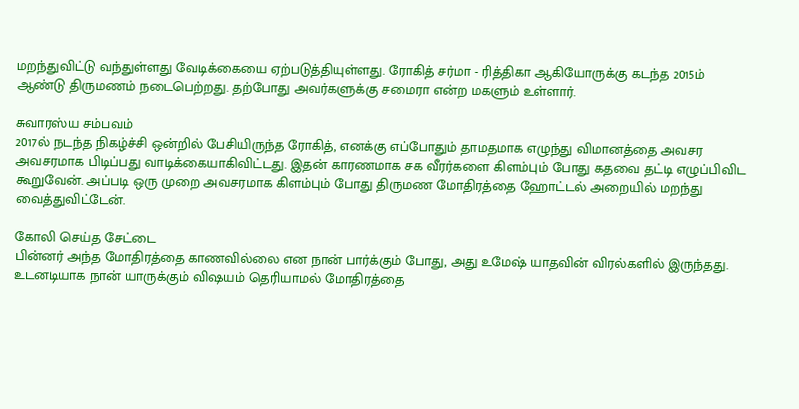மறந்துவிட்டு வந்துள்ளது வேடிக்கையை ஏற்படுத்தியுள்ளது. ரோகித் சர்மா - ரித்திகா ஆகியோருக்கு கடந்த 2015ம் ஆண்டு திருமணம் நடைபெற்றது. தற்போது அவர்களுக்கு சமைரா என்ற மகளும் உள்ளார்.

சுவாரஸ்ய சம்பவம்
2017ல் நடந்த நிகழ்ச்சி ஒன்றில் பேசியிருந்த ரோகித், எனக்கு எப்போதும் தாமதமாக எழுந்து விமானத்தை அவசர அவசரமாக பிடிப்பது வாடிக்கையாகிவிட்டது. இதன் காரணமாக சக வீரர்களை கிளம்பும் போது கதவை தட்டி எழுப்பிவிட கூறுவேன். அப்படி ஒரு முறை அவசரமாக கிளம்பும் போது திருமண மோதிரத்தை ஹோட்டல் அறையில் மறந்து வைத்துவிட்டேன்.

கோலி செய்த சேட்டை
பின்னர் அந்த மோதிரத்தை காணவில்லை என நான் பார்க்கும் போது, அது உமேஷ் யாதவின் விரல்களில் இருந்தது. உடனடியாக நான் யாருக்கும் விஷயம் தெரியாமல் மோதிரத்தை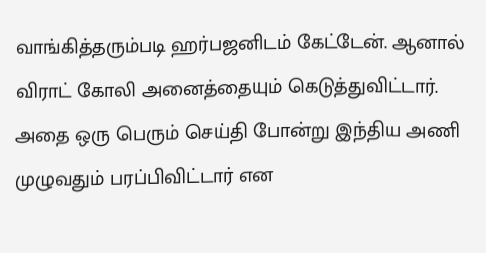வாங்கித்தரும்படி ஹர்பஜனிடம் கேட்டேன். ஆனால் விராட் கோலி அனைத்தையும் கெடுத்துவிட்டார். அதை ஒரு பெரும் செய்தி போன்று இந்திய அணி முழுவதும் பரப்பிவிட்டார் என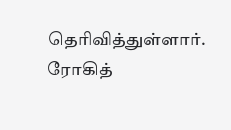தெரிவித்துள்ளார். ரோகித்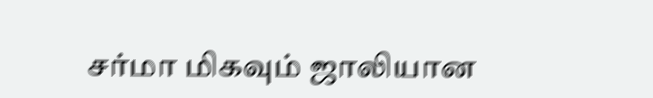சர்மா மிகவும் ஜாலியான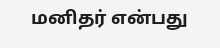மனிதர் என்பது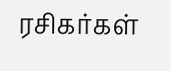ரசிகர்கள்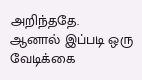அறிந்ததே. ஆனால் இப்படி ஒரு வேடிக்கை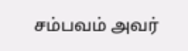சம்பவம் அவர்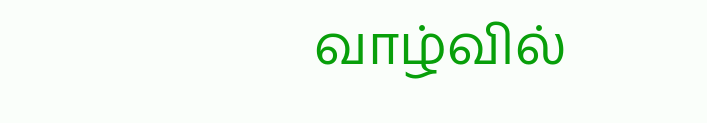வாழ்வில்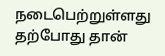நடைபெற்றுள்ளது தற்போது தான்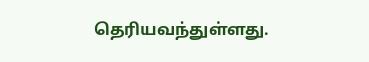தெரியவந்துள்ளது.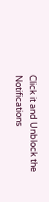Click it and Unblock the Notifications